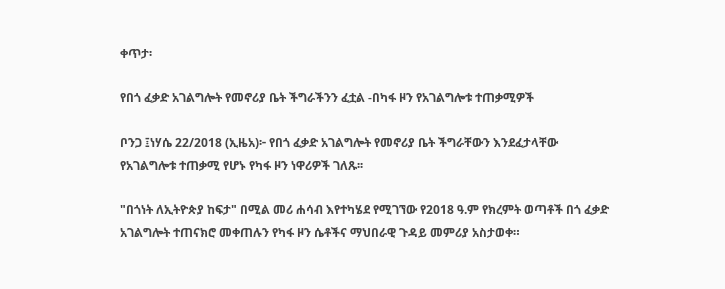ቀጥታ፡

የበጎ ፈቃድ አገልግሎት የመኖሪያ ቤት ችግራችንን ፈቷል -በካፋ ዞን የአገልግሎቱ ተጠቃሚዎች

ቦንጋ ፤ነሃሴ 22/2018 (ኢዜአ)፦ የበጎ ፈቃድ አገልግሎት የመኖሪያ ቤት ችግራቸውን እንደፈታላቸው የአገልግሎቱ ተጠቃሚ የሆኑ የካፋ ዞን ነዋሪዎች ገለጹ፡፡

"በጎነት ለኢትዮጵያ ከፍታ" በሚል መሪ ሐሳብ እየተካሄደ የሚገኘው የ2018 ዓ.ም የክረምት ወጣቶች በጎ ፈቃድ አገልግሎት ተጠናክሮ መቀጠሉን የካፋ ዞን ሴቶችና ማህበራዊ ጉዳይ መምሪያ አስታወቀ።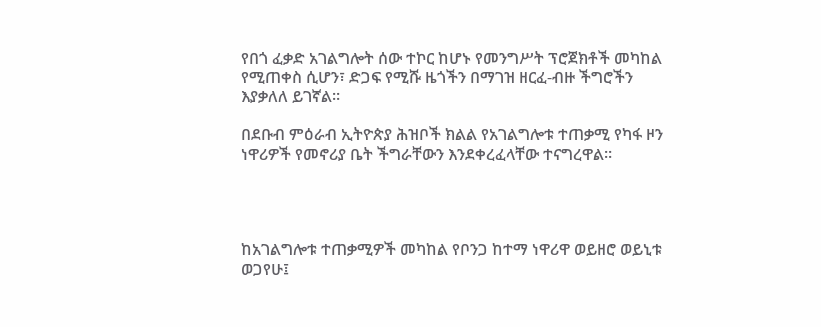የበጎ ፈቃድ አገልግሎት ሰው ተኮር ከሆኑ የመንግሥት ፕሮጀክቶች መካከል የሚጠቀስ ሲሆን፣ ድጋፍ የሚሹ ዜጎችን በማገዝ ዘርፈ-ብዙ ችግሮችን እያቃለለ ይገኛል።

በደቡብ ምዕራብ ኢትዮጵያ ሕዝቦች ክልል የአገልግሎቱ ተጠቃሚ የካፋ ዞን ነዋሪዎች የመኖሪያ ቤት ችግራቸውን እንደቀረፈላቸው ተናግረዋል።




ከአገልግሎቱ ተጠቃሚዎች መካከል የቦንጋ ከተማ ነዋሪዋ ወይዘሮ ወይኒቱ ወጋየሁ፤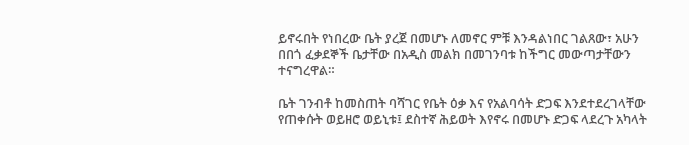ይኖሩበት የነበረው ቤት ያረጀ በመሆኑ ለመኖር ምቹ እንዳልነበር ገልጸው፣ አሁን በበጎ ፈቃደኞች ቤታቸው በአዲስ መልክ በመገንባቱ ከችግር መውጣታቸውን ተናግረዋል።

ቤት ገንብቶ ከመስጠት ባሻገር የቤት ዕቃ እና የአልባሳት ድጋፍ እንደተደረገላቸው የጠቀሱት ወይዘሮ ወይኒቱ፤ ደስተኛ ሕይወት እየኖሩ በመሆኑ ድጋፍ ላደረጉ አካላት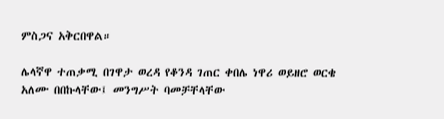ምስጋና አቅርበዋል።

ሌላኛዋ ተጠቃሚ በገዋታ ወረዳ የቆንዳ ገጠር ቀበሌ ነዋሪ ወይዘሮ ወርቄ አለሙ በበኩላቸው፤ መንግሥት ባመቻቸላቸው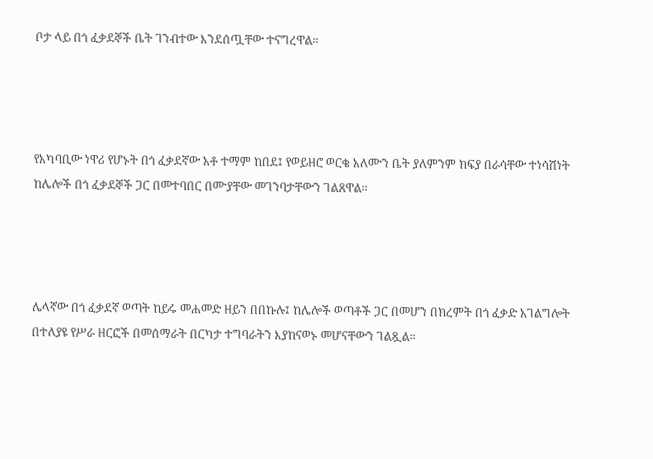ቦታ ላይ በጎ ፈቃደኞች ቤት ገንብተው እንደሰጧቸው ተናግረዋል።




የአካባቢው ነዋሪ የሆኑት በጎ ፈቃደኛው አቶ ተማም ከበደ፤ የወይዘሮ ወርቄ አለሙን ቤት ያለምንም ክፍያ በራሳቸው ተነሳሽነት ከሌሎች በጎ ፈቃደኞች ጋር በመተባበር በሙያቸው መገንባታቸውን ገልጸዋል።




ሌላኛው በጎ ፈቃደኛ ወጣት ከይሩ መሐመድ ዘይን በበኩሉ፤ ከሌሎች ወጣቶች ጋር በመሆን በክረምት በጎ ፈቃድ አገልግሎት በተለያዩ የሥራ ዘርፎች በመሰማራት በርካታ ተግባራትን እያከናወኑ መሆናቸውን ገልጿል።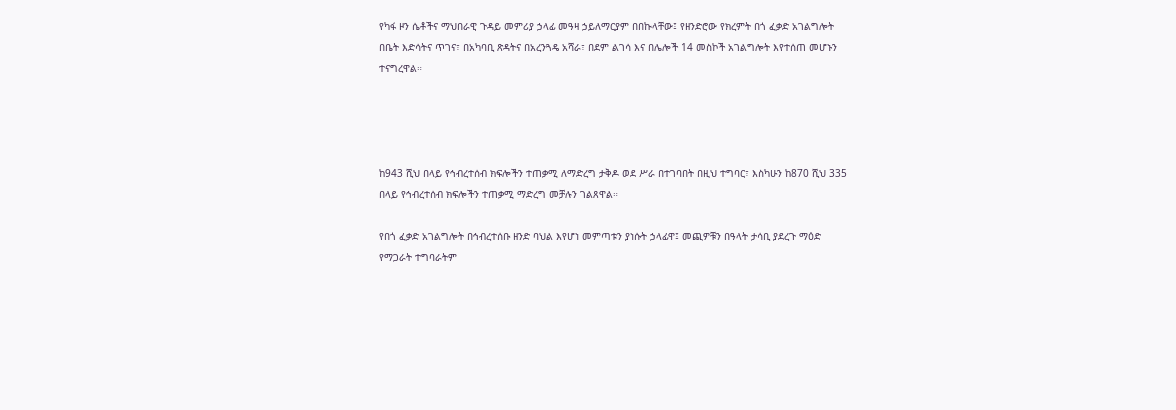የካፋ ዞን ሴቶችና ማህበራዊ ጉዳይ መምሪያ ኃላፊ መዓዛ ኃይለማርያም በበኩላቸው፤ የዘንድሮው የክረምት በጎ ፈቃድ አገልግሎት በቤት እድሳትና ጥገና፣ በአካባቢ ጽዳትና በአረንጓዴ አሻራ፣ በደም ልገሳ እና በሌሎች 14 መስኮች አገልግሎት እየተሰጠ መሆኑን ተናግረዋል።




ከ943 ሺህ በላይ የኅብረተሰብ ክፍሎችን ተጠቃሚ ለማድረግ ታቅዶ ወደ ሥራ በተገባበት በዚህ ተግባር፣ እስካሁን ከ870 ሺህ 335 በላይ የኅብረተሰብ ክፍሎችን ተጠቃሚ ማድረግ መቻሉን ገልጸዋል።

የበጎ ፈቃድ አገልግሎት በኅብረተሰቡ ዘንድ ባህል እየሆነ መምጣቱን ያነሱት ኃላፊዋ፤ መጪዎቹን በዓላት ታሳቢ ያደረጉ ማዕድ የማጋራት ተግባራትም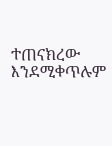ተጠናክረው እንደሚቀጥሉም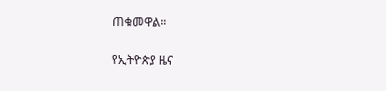ጠቁመዋል።

የኢትዮጵያ ዜና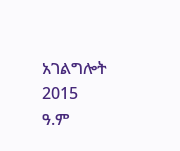አገልግሎት
2015
ዓ.ም